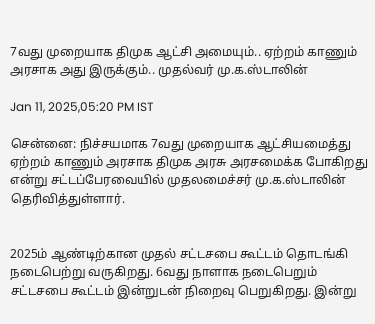7வது முறையாக திமுக ஆட்சி அமையும்.. ஏற்றம் காணும் அரசாக அது இருக்கும்.. முதல்வர் மு.க.ஸ்டாலின்

Jan 11, 2025,05:20 PM IST

சென்னை: நிச்சயமாக 7வது முறையாக ஆட்சியமைத்து ஏற்றம் காணும் அரசாக திமுக அரசு அரசமைக்க போகிறது என்று சட்டப்பேரவையில் முதலமைச்சர் மு.க.ஸ்டாலின் தெரிவித்துள்ளார்.


2025ம் ஆண்டிற்கான முதல் சட்டசபை கூட்டம் தொடங்கி நடைபெற்று வருகிறது. 6வது நாளாக நடைபெறும் சட்டசபை கூட்டம் இன்றுடன் நிறைவு பெறுகிறது. இன்று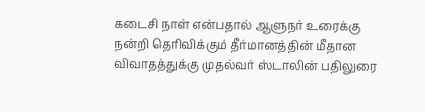கடைசி நாள் என்பதால் ஆளுநர் உரைக்கு நன்றி தெரிவிக்கும் தீர்மானத்தின் மீதான விவாதத்துக்கு முதல்வர் ஸ்டாலின் பதிலுரை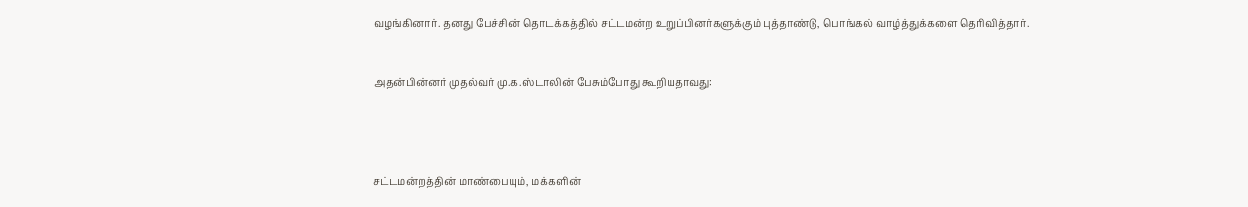வழங்கினார். தனது பேச்சின் தொடக்கத்தில் சட்டமன்ற உறுப்பினர்களுக்கும் புத்தாண்டு, பொங்கல் வாழ்த்துக்களை தெரிவித்தார்.


அதன்பின்னர் முதல்வர் மு.க.ஸ்டாலின் பேசும்போது கூறியதாவது:




சட்டமன்றத்தின் மாண்பையும், மக்களின்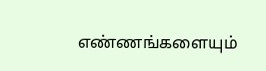எண்ணங்களையும்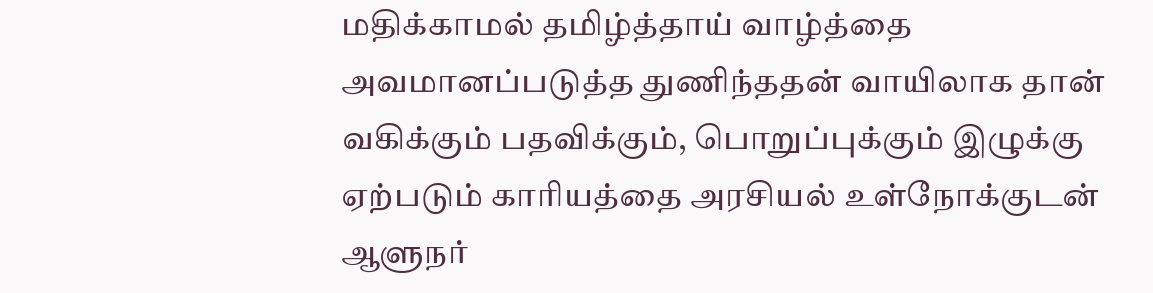மதிக்காமல் தமிழ்த்தாய் வாழ்த்தை அவமானப்படுத்த துணிந்ததன் வாயிலாக தான் வகிக்கும் பதவிக்கும், பொறுப்புக்கும் இழுக்கு ஏற்படும் காரியத்தை அரசியல் உள்நோக்குடன் ஆளுநர்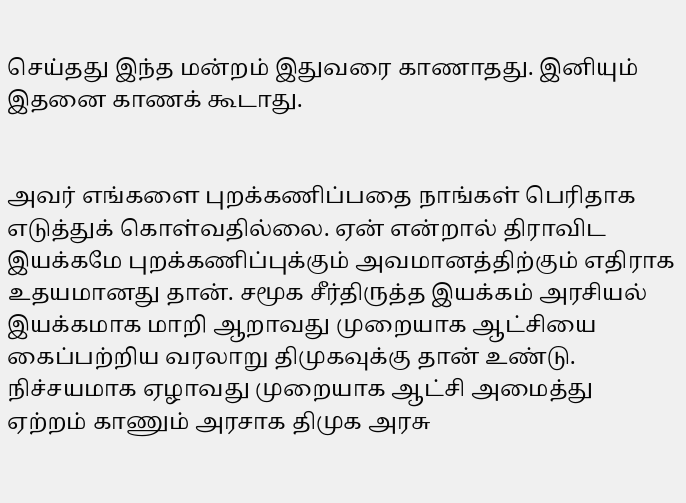செய்தது இந்த மன்றம் இதுவரை காணாதது. இனியும் இதனை காணக் கூடாது.


அவர் எங்களை புறக்கணிப்பதை நாங்கள் பெரிதாக எடுத்துக் கொள்வதில்லை. ஏன் என்றால் திராவிட இயக்கமே புறக்கணிப்புக்கும் அவமானத்திற்கும் எதிராக உதயமானது தான். சமூக சீர்திருத்த இயக்கம் அரசியல் இயக்கமாக மாறி ஆறாவது முறையாக ஆட்சியை கைப்பற்றிய வரலாறு திமுகவுக்கு தான் உண்டு. நிச்சயமாக ஏழாவது முறையாக ஆட்சி அமைத்து ஏற்றம் காணும் அரசாக திமுக அரசு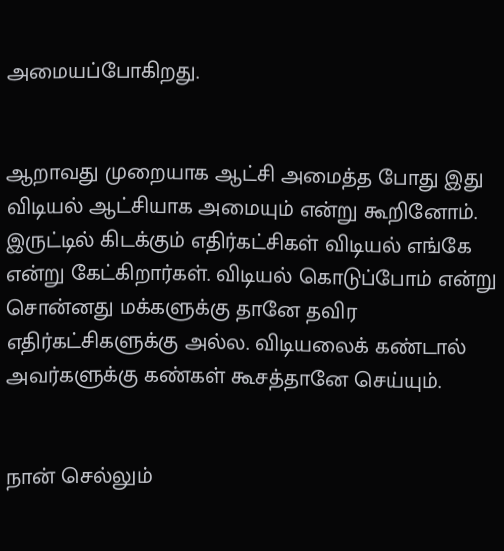அமையப்போகிறது.


ஆறாவது முறையாக ஆட்சி அமைத்த போது இது விடியல் ஆட்சியாக அமையும் என்று கூறினோம். இருட்டில் கிடக்கும் எதிர்கட்சிகள் விடியல் எங்கே என்று கேட்கிறார்கள். விடியல் கொடுப்போம் என்று சொன்னது மக்களுக்கு தானே தவிர எதிர்கட்சிகளுக்கு அல்ல. விடியலைக் கண்டால் அவர்களுக்கு கண்கள் கூசத்தானே செய்யும்.


நான் செல்லும்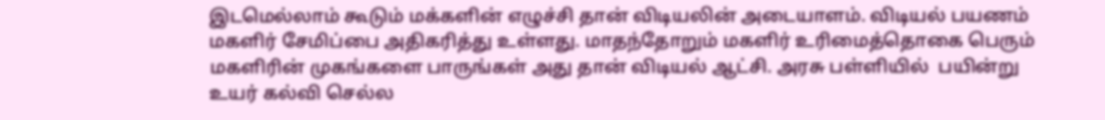இடமெல்லாம் கூடும் மக்களின் எழுச்சி தான் விடியலின் அடையாளம். விடியல் பயணம் மகளிர் சேமிப்பை அதிகரித்து உள்ளது. மாதந்தோறும் மகளிர் உரிமைத்தொகை பெரும் மகளிரின் முகங்களை பாருங்கள் அது தான் விடியல் ஆட்சி. அரசு பள்ளியில்  பயின்று உயர் கல்வி செல்ல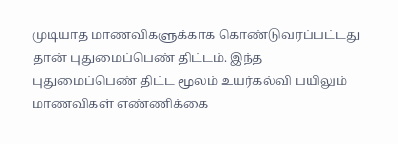முடியாத மாணவிகளுக்காக கொண்டுவரப்பட்டது தான் புதுமைப்பெண் திட்டம். இந்த புதுமைப்பெண் திட்ட மூலம் உயர்கல்வி பயிலும் மாணவிகள் எண்ணிக்கை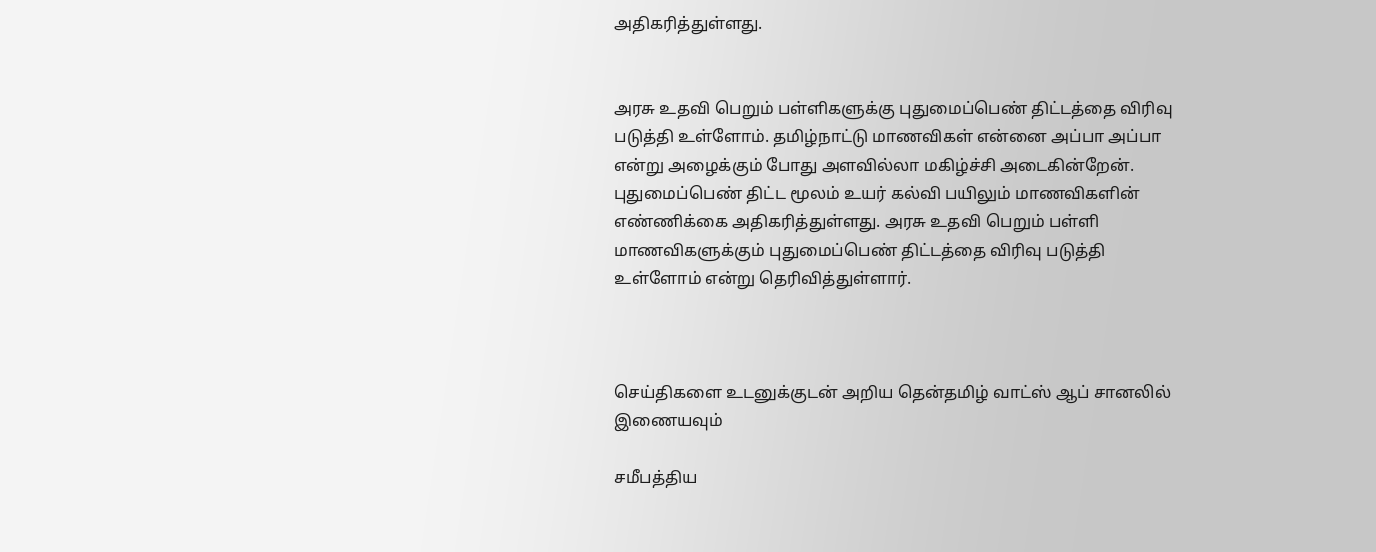அதிகரித்துள்ளது.


அரசு உதவி பெறும் பள்ளிகளுக்கு புதுமைப்பெண் திட்டத்தை விரிவு படுத்தி உள்ளோம். தமிழ்நாட்டு மாணவிகள் என்னை அப்பா அப்பா என்று அழைக்கும் போது அளவில்லா மகிழ்ச்சி அடைகின்றேன். புதுமைப்பெண் திட்ட மூலம் உயர் கல்வி பயிலும் மாணவிகளின் எண்ணிக்கை அதிகரித்துள்ளது. அரசு உதவி பெறும் பள்ளி மாணவிகளுக்கும் புதுமைப்பெண் திட்டத்தை விரிவு படுத்தி உள்ளோம் என்று தெரிவித்துள்ளார்.



செய்திகளை உடனுக்குடன் அறிய தென்தமிழ் வாட்ஸ் ஆப் சானலில் இணையவும்

சமீபத்திய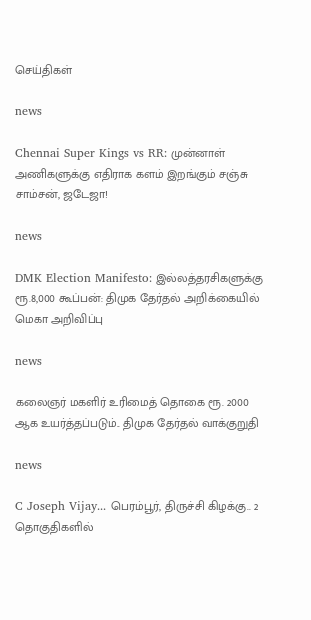செய்திகள்

news

Chennai Super Kings vs RR: முன்னாள் அணிகளுக்கு எதிராக களம் இறங்கும் சஞ்சு சாம்சன், ஜடேஜா!

news

DMK Election Manifesto: இல்லத்தரசிகளுக்கு ரூ.8,000 கூப்பன்: திமுக தேர்தல் அறிக்கையில் மெகா அறிவிப்பு

news

கலைஞர் மகளிர் உரிமைத் தொகை ரூ. 2000 ஆக உயர்த்தப்படும்.. திமுக தேர்தல் வாக்குறுதி

news

C Joseph Vijay... பெரம்பூர், திருச்சி கிழக்கு.. 2 தொகுதிகளில்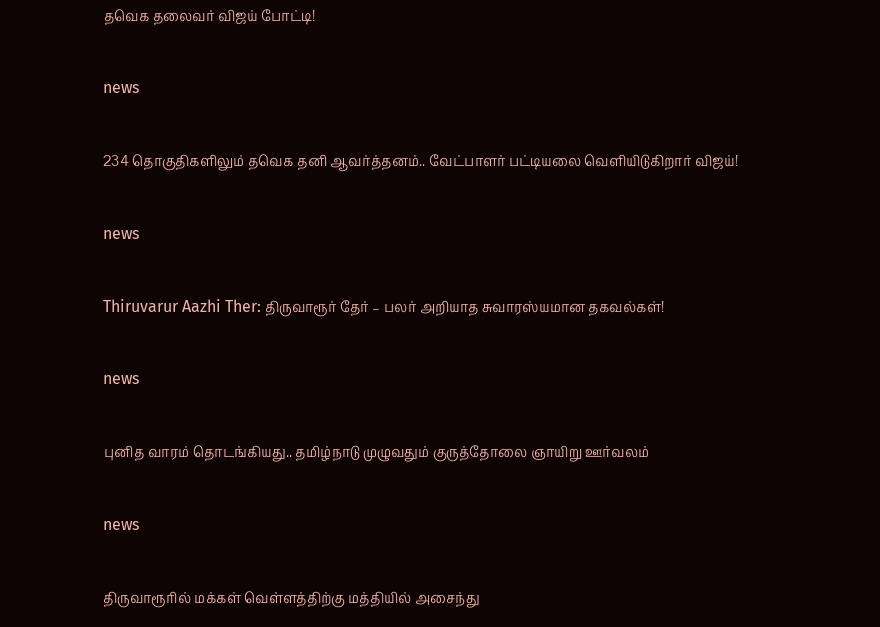தவெக தலைவர் விஜய் போட்டி!

news

234 தொகுதிகளிலும் தவெக தனி ஆவர்த்தனம்.. வேட்பாளர் பட்டியலை வெளியிடுகிறார் விஜய்!

news

Thiruvarur Aazhi Ther: திருவாரூர் தேர் – பலர் அறியாத சுவாரஸ்யமான தகவல்கள்!

news

புனித வாரம் தொடங்கியது.. தமிழ்நாடு முழுவதும் குருத்தோலை ஞாயிறு ஊர்வலம்

news

திருவாரூரில் மக்கள் வெள்ளத்திற்கு மத்தியில் அசைந்து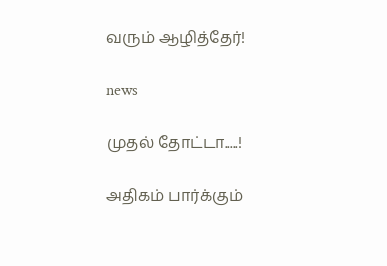வரும் ஆழித்தேர்!

news

முதல் தோட்டா.....!

அதிகம் பார்க்கும்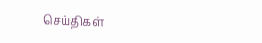செய்திகள்